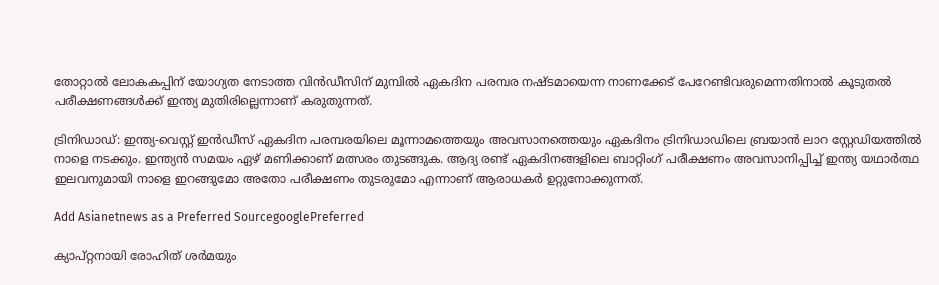തോറ്റാല്‍ ലോകകപ്പിന് യോഗ്യത നേടാത്ത വിന്‍ഡീസിന് മുമ്പില്‍ ഏകദിന പരമ്പര നഷ്ടമായെന്ന നാണക്കേട് പേറേണ്ടിവരുമെന്നതിനാല്‍ കൂടുതല്‍ പരീക്ഷണങ്ങള്‍ക്ക് ഇന്ത്യ മുതിരില്ലെന്നാണ് കരുതുന്നത്.

ട്രിനിഡാഡ്: ഇന്ത്യ-വെസ്റ്റ് ഇന്‍ഡീസ് ഏകദിന പരമ്പരയിലെ മൂന്നാമത്തെയും അവസാനത്തെയും ഏകദിനം ട്രിനിഡാഡിലെ ബ്രയാന്‍ ലാറ സ്റ്റേഡിയത്തില്‍ നാളെ നടക്കും. ഇന്ത്യന്‍ സമയം ഏഴ് മണിക്കാണ് മത്സരം തുടങ്ങുക. ആദ്യ രണ്ട് ഏകദിനങ്ങളിലെ ബാറ്റിംഗ് പരീക്ഷണം അവസാനിപ്പിച്ച് ഇന്ത്യ യഥാര്‍ത്ഥ ഇലവനുമായി നാളെ ഇറങ്ങുമോ അതോ പരീക്ഷണം തുടരുമോ എന്നാണ് ആരാധകര്‍ ഉറ്റുനോക്കുന്നത്.

Add Asianetnews as a Preferred SourcegooglePreferred

ക്യാപ്റ്റനായി രോഹിത് ശര്‍മയും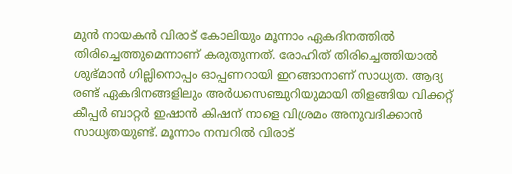മുന്‍ നായകന്‍ വിരാട് കോലിയും മൂന്നാം ഏകദിനത്തില്‍ തിരിച്ചെത്തുമെന്നാണ് കരുതുന്നത്. രോഹിത് തിരിച്ചെത്തിയാല്‍ ശുഭ്മാന്‍ ഗില്ലിനൊപ്പം ഓപ്പണറായി ഇറങ്ങാനാണ് സാധ്യത. ആദ്യ രണ്ട് ഏകദിനങ്ങളിലും അര്‍ധസെഞ്ചുറിയുമായി തിളങ്ങിയ വിക്കറ്റ് കീപ്പര്‍ ബാറ്റര്‍ ഇഷാന്‍ കിഷന് നാളെ വിശ്രമം അനുവദിക്കാന്‍ സാധ്യതയുണ്ട്. മൂന്നാം നമ്പറില്‍ വിരാട്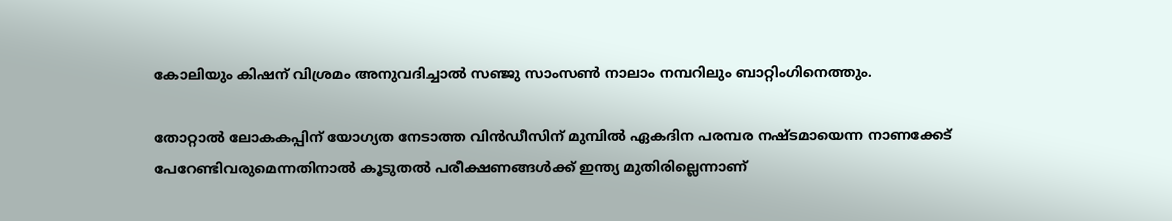കോലിയും കിഷന് വിശ്രമം അനുവദിച്ചാല്‍ സഞ്ജു സാംസണ്‍ നാലാം നമ്പറിലും ബാറ്റിംഗിനെത്തും.

തോറ്റാല്‍ ലോകകപ്പിന് യോഗ്യത നേടാത്ത വിന്‍ഡീസിന് മുമ്പില്‍ ഏകദിന പരമ്പര നഷ്ടമായെന്ന നാണക്കേട് പേറേണ്ടിവരുമെന്നതിനാല്‍ കൂടുതല്‍ പരീക്ഷണങ്ങള്‍ക്ക് ഇന്ത്യ മുതിരില്ലെന്നാണ്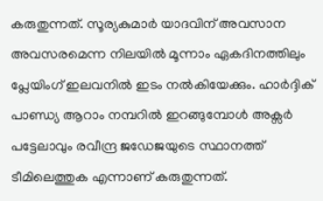കരുതുന്നത്. സൂര്യകുമാര്‍ യാദവിന് അവസാന അവസരമെന്ന നിലയില്‍ മൂന്നാം ഏകദിനത്തിലും പ്ലേയിംഗ് ഇലവനില്‍ ഇടം നല്‍കിയേക്കും. ഹാര്‍ദ്ദിക് പാണ്ഡ്യ ആറാം നമ്പറില്‍ ഇറങ്ങുമ്പോള്‍ അക്സര്‍ പട്ടേലാവും രവീന്ദ്ര ജഡേജയുടെ സ്ഥാനത്ത് ടീമിലെത്തുക എന്നാണ് കരുതുന്നത്.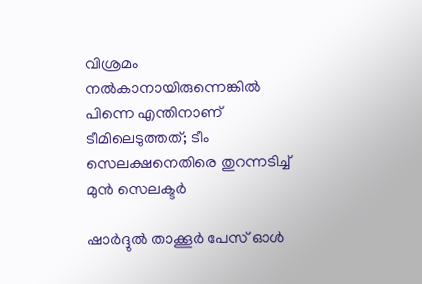വിശ്രമം നല്‍കാനായിരുന്നെങ്കില്‍ പിന്നെ എന്തിനാണ് ടീമിലെടുത്തത്; ടീം സെലക്ഷനെതിരെ തുറന്നടിച്ച് മുന്‍ സെലക്ടര്‍

ഷാര്‍ദ്ദുല്‍ താക്കൂര്‍ പേസ് ഓള്‍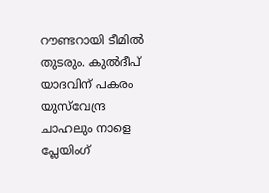റൗണ്ടറായി ടീമില്‍ തുടരും. കുല്‍ദീപ് യാദവിന് പകരം യുസ്‌വേന്ദ്ര ചാഹലും നാളെ പ്ലേയിംഗ്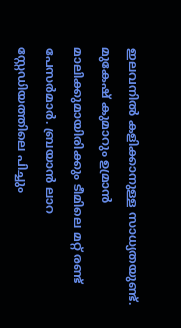ഇലവനില്‍ കളിക്കാനുള്ള സാധ്യതയുണ്ട്. മുകേഷ് കുമാറും ഉമ്രാന്‍ മാലിക്കുമായിരിക്കും ടീമിലെ മറ്റ് രണ്ട് പേസര്‍മാര്‍. ബ്രയാന്‍ ലാറ സ്റ്റേഡിയത്തിലെ പിച്ചും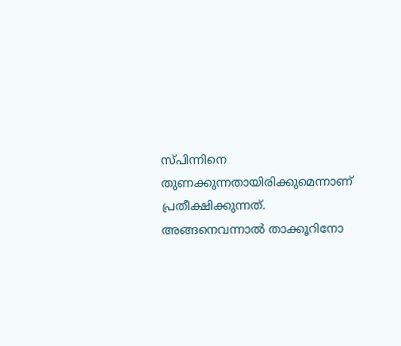സ്പിന്നിനെ തുണക്കുന്നതായിരിക്കുമെന്നാണ് പ്രതീക്ഷിക്കുന്നത്. അങ്ങനെവന്നാല്‍ താക്കൂറിനോ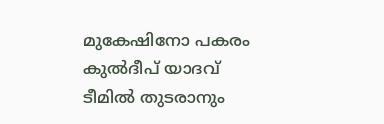മുകേഷിനോ പകരം കുല്‍ദീപ് യാദവ് ടീമില്‍ തുടരാനും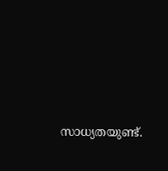സാധ്യതയുണ്ട്.